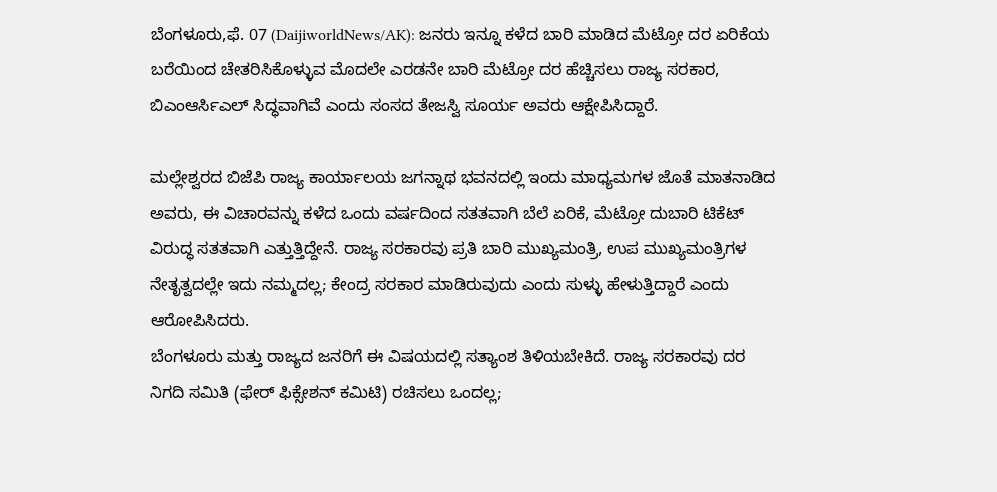ಬೆಂಗಳೂರು,ಫೆ. 07 (DaijiworldNews/AK): ಜನರು ಇನ್ನೂ ಕಳೆದ ಬಾರಿ ಮಾಡಿದ ಮೆಟ್ರೋ ದರ ಏರಿಕೆಯ ಬರೆಯಿಂದ ಚೇತರಿಸಿಕೊಳ್ಳುವ ಮೊದಲೇ ಎರಡನೇ ಬಾರಿ ಮೆಟ್ರೋ ದರ ಹೆಚ್ಚಿಸಲು ರಾಜ್ಯ ಸರಕಾರ, ಬಿಎಂಆರ್ಸಿಎಲ್ ಸಿದ್ಧವಾಗಿವೆ ಎಂದು ಸಂಸದ ತೇಜಸ್ವಿ ಸೂರ್ಯ ಅವರು ಆಕ್ಷೇಪಿಸಿದ್ದಾರೆ.

ಮಲ್ಲೇಶ್ವರದ ಬಿಜೆಪಿ ರಾಜ್ಯ ಕಾರ್ಯಾಲಯ ಜಗನ್ನಾಥ ಭವನದಲ್ಲಿ ಇಂದು ಮಾಧ್ಯಮಗಳ ಜೊತೆ ಮಾತನಾಡಿದ ಅವರು, ಈ ವಿಚಾರವನ್ನು ಕಳೆದ ಒಂದು ವರ್ಷದಿಂದ ಸತತವಾಗಿ ಬೆಲೆ ಏರಿಕೆ, ಮೆಟ್ರೋ ದುಬಾರಿ ಟಿಕೆಟ್ ವಿರುದ್ಧ ಸತತವಾಗಿ ಎತ್ತುತ್ತಿದ್ದೇನೆ. ರಾಜ್ಯ ಸರಕಾರವು ಪ್ರತಿ ಬಾರಿ ಮುಖ್ಯಮಂತ್ರಿ, ಉಪ ಮುಖ್ಯಮಂತ್ರಿಗಳ ನೇತೃತ್ವದಲ್ಲೇ ಇದು ನಮ್ಮದಲ್ಲ; ಕೇಂದ್ರ ಸರಕಾರ ಮಾಡಿರುವುದು ಎಂದು ಸುಳ್ಳು ಹೇಳುತ್ತಿದ್ದಾರೆ ಎಂದು ಆರೋಪಿಸಿದರು.
ಬೆಂಗಳೂರು ಮತ್ತು ರಾಜ್ಯದ ಜನರಿಗೆ ಈ ವಿಷಯದಲ್ಲಿ ಸತ್ಯಾಂಶ ತಿಳಿಯಬೇಕಿದೆ. ರಾಜ್ಯ ಸರಕಾರವು ದರ ನಿಗದಿ ಸಮಿತಿ (ಫೇರ್ ಫಿಕ್ಸೇಶನ್ ಕಮಿಟಿ) ರಚಿಸಲು ಒಂದಲ್ಲ;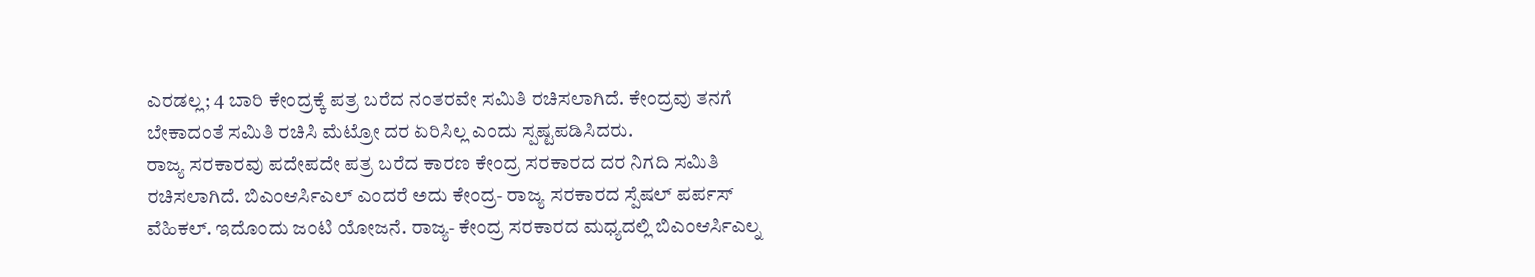ಎರಡಲ್ಲ; 4 ಬಾರಿ ಕೇಂದ್ರಕ್ಕೆ ಪತ್ರ ಬರೆದ ನಂತರವೇ ಸಮಿತಿ ರಚಿಸಲಾಗಿದೆ. ಕೇಂದ್ರವು ತನಗೆ ಬೇಕಾದಂತೆ ಸಮಿತಿ ರಚಿಸಿ ಮೆಟ್ರೋ ದರ ಏರಿಸಿಲ್ಲ ಎಂದು ಸ್ಪಷ್ಟಪಡಿಸಿದರು.
ರಾಜ್ಯ ಸರಕಾರವು ಪದೇಪದೇ ಪತ್ರ ಬರೆದ ಕಾರಣ ಕೇಂದ್ರ ಸರಕಾರದ ದರ ನಿಗದಿ ಸಮಿತಿ ರಚಿಸಲಾಗಿದೆ. ಬಿಎಂಆರ್ಸಿಎಲ್ ಎಂದರೆ ಅದು ಕೇಂದ್ರ- ರಾಜ್ಯ ಸರಕಾರದ ಸ್ಪೆಷಲ್ ಪರ್ಪಸ್ ವೆಹಿಕಲ್. ಇದೊಂದು ಜಂಟಿ ಯೋಜನೆ. ರಾಜ್ಯ- ಕೇಂದ್ರ ಸರಕಾರದ ಮಧ್ಯದಲ್ಲಿ ಬಿಎಂಆರ್ಸಿಎಲ್ನ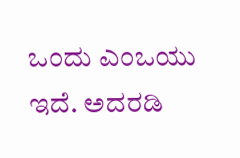ಒಂದು ಎಂಒಯು ಇದೆ. ಅದರಡಿ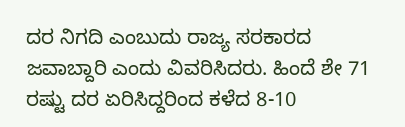ದರ ನಿಗದಿ ಎಂಬುದು ರಾಜ್ಯ ಸರಕಾರದ ಜವಾಬ್ದಾರಿ ಎಂದು ವಿವರಿಸಿದರು. ಹಿಂದೆ ಶೇ 71 ರಷ್ಟು ದರ ಏರಿಸಿದ್ದರಿಂದ ಕಳೆದ 8-10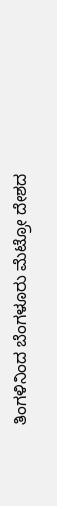ತಿಂಗಳಿನಿಂದ ಬೆಂಗಳೂರು ಮೆಟ್ರೋ ದೇಶದ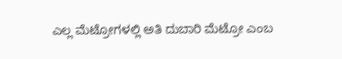ಎಲ್ಲ ಮೆಟ್ರೋಗಳಲ್ಲಿ ಅತಿ ದುಬಾರಿ ಮೆಟ್ರೋ ಎಂಬ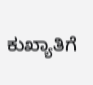ಕುಖ್ಯಾತಿಗೆ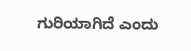ಗುರಿಯಾಗಿದೆ ಎಂದು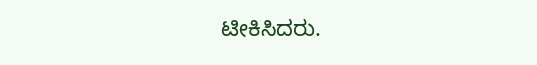ಟೀಕಿಸಿದರು.